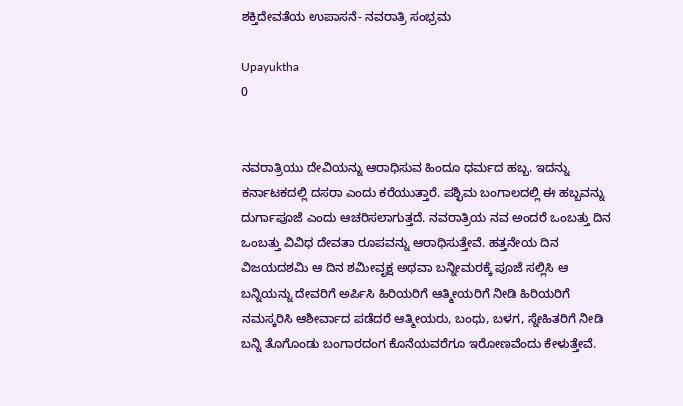ಶಕ್ತಿದೇವತೆಯ ಉಪಾಸನೆ- ನವರಾತ್ರಿ ಸಂಭ್ರಮ

Upayuktha
0


ನವರಾತ್ರಿಯು ದೇವಿಯನ್ನು ಆರಾಧಿಸುವ ಹಿಂದೂ ಧರ್ಮದ ಹಬ್ಬ. ಇದನ್ನು ಕರ್ನಾಟಕದಲ್ಲಿ ದಸರಾ ಎಂದು ಕರೆಯುತ್ತಾರೆ. ಪಶ್ಛಿಮ ಬಂಗಾಲದಲ್ಲಿ ಈ ಹಬ್ಬವನ್ನು ದುರ್ಗಾಪೂಜೆ ಎಂದು ಆಚರಿಸಲಾಗುತ್ತದೆ. ನವರಾತ್ರಿಯ ನವ ಅಂದರೆ ಒಂಬತ್ತು ದಿನ ಒಂಬತ್ತು ವಿವಿಧ ದೇವತಾ ರೂಪವನ್ನು ಆರಾಧಿಸುತ್ತೇವೆ. ಹತ್ತನೇಯ ದಿನ ವಿಜಯದಶಮಿ ಆ ದಿನ ಶಮೀವೃಕ್ಷ ಅಥವಾ ಬನ್ನೀಮರಕ್ಕೆ ಪೂಜೆ ಸಲ್ಲಿಸಿ ಆ ಬನ್ನಿಯನ್ನು ದೇವರಿಗೆ ಅರ್ಪಿಸಿ ಹಿರಿಯರಿಗೆ ಆತ್ಮೀಯರಿಗೆ ನೀಡಿ ಹಿರಿಯರಿಗೆ ನಮಸ್ಕರಿಸಿ ಆಶೀರ್ವಾದ ಪಡೆದರೆ ಆತ್ಮೀಯರು, ಬಂಧು, ಬಳಗ, ಸ್ನೇಹಿತರಿಗೆ ನೀಡಿ ಬನ್ನಿ ತೊಗೊಂಡು ಬಂಗಾರದಂಗ ಕೊನೆಯವರೆಗೂ ಇರೋಣವೆಂದು ಕೇಳುತ್ತೇವೆ.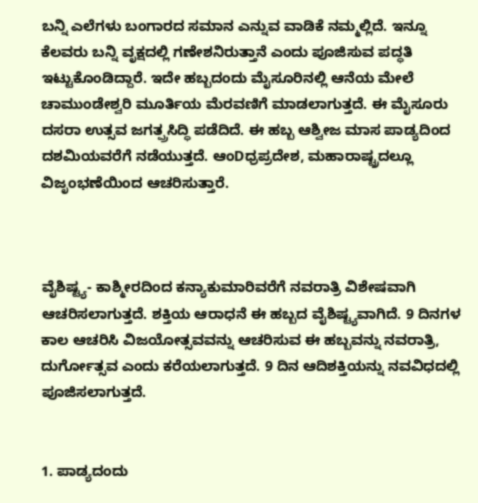ಬನ್ನಿ ಎಲೆಗಳು ಬಂಗಾರದ ಸಮಾನ ಎನ್ನುವ ವಾಡಿಕೆ ನಮ್ಮಲ್ಲಿದೆ. ಇನ್ನೂ ಕೆಲವರು ಬನ್ನಿ ವೃಕ್ಷದಲ್ಲಿ ಗಣೇಶನಿರುತ್ತಾನೆ ಎಂದು ಪೂಜಿಸುವ ಪದ್ಧತಿ ಇಟ್ಟುಕೊಂಡಿದ್ದಾರೆ. ಇದೇ ಹಬ್ಬದಂದು ಮೈಸೂರಿನಲ್ಲಿ ಆನೆಯ ಮೇಲೆ ಚಾಮುಂಡೇಶ್ವರಿ ಮೂರ್ತಿಯ ಮೆರವಣಿಗೆ ಮಾಡಲಾಗುತ್ತದೆ. ಈ ಮೈಸೂರು ದಸರಾ ಉತ್ಸವ ಜಗತ್ಪ್ರಸಿದ್ಧಿ ಪಡೆದಿದೆ. ಈ ಹಬ್ಬ ಆಶ್ವೀಜ ಮಾಸ ಪಾಡ್ಯದಿಂದ ದಶಮಿಯವರೆಗೆ ನಡೆಯುತ್ತದೆ. ಆಂDಧ್ರಪ್ರದೇಶ, ಮಹಾರಾಷ್ಟ್ರದಲ್ಲೂ ವಿಜೃಂಭಣೆಯಿಂದ ಆಚರಿಸುತ್ತಾರೆ.



ವೈಶಿಷ್ಟ್ಯ- ಕಾಶ್ಮೀರದಿಂದ ಕನ್ಯಾಕುಮಾರಿವರೆಗೆ ನವರಾತ್ರಿ ವಿಶೇಷವಾಗಿ ಆಚರಿಸಲಾಗುತ್ತದೆ. ಶಕ್ತಿಯ ಆರಾಧನೆ ಈ ಹಬ್ಬದ ವೈಶಿಷ್ಟ್ಯವಾಗಿದೆ. 9 ದಿನಗಳ ಕಾಲ ಆಚರಿಸಿ ವಿಜಯೋತ್ಸವವನ್ನು ಆಚರಿಸುವ ಈ ಹಬ್ಬವನ್ನು ನವರಾತ್ರಿ, ದುರ್ಗೋತ್ಸವ ಎಂದು ಕರೆಯಲಾಗುತ್ತದೆ. 9 ದಿನ ಆದಿಶಕ್ತಿಯನ್ನು ನವವಿಧದಲ್ಲಿ ಪೂಜಿಸಲಾಗುತ್ತದೆ.


1. ಪಾಡ್ಯದಂದು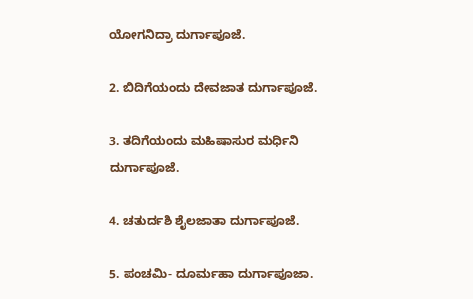ಯೋಗನಿದ್ರಾ ದುರ್ಗಾಪೂಜೆ.

2. ಬಿದಿಗೆಯಂದು ದೇವಜಾತ ದುರ್ಗಾಪೂಜೆ.

3. ತದಿಗೆಯಂದು ಮಹಿಷಾಸುರ ಮರ್ಧಿನಿ ದುರ್ಗಾಪೂಜೆ.

4. ಚತುರ್ದಶಿ ಶೈಲಜಾತಾ ದುರ್ಗಾಪೂಜೆ.

5. ಪಂಚಮಿ- ದೂರ್ಮಹಾ ದುರ್ಗಾಪೂಜಾ.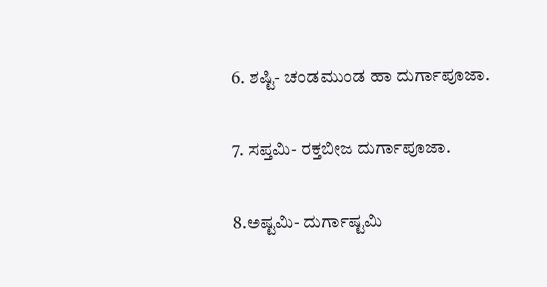6. ಶಷ್ಟಿ- ಚಂಡಮುಂಡ ಹಾ ದುರ್ಗಾಪೂಜಾ.

7. ಸಪ್ತಮಿ- ರಕ್ತಬೀಜ ದುರ್ಗಾಪೂಜಾ.

8.ಅಷ್ಟಮಿ- ದುರ್ಗಾಷ್ಟಮಿ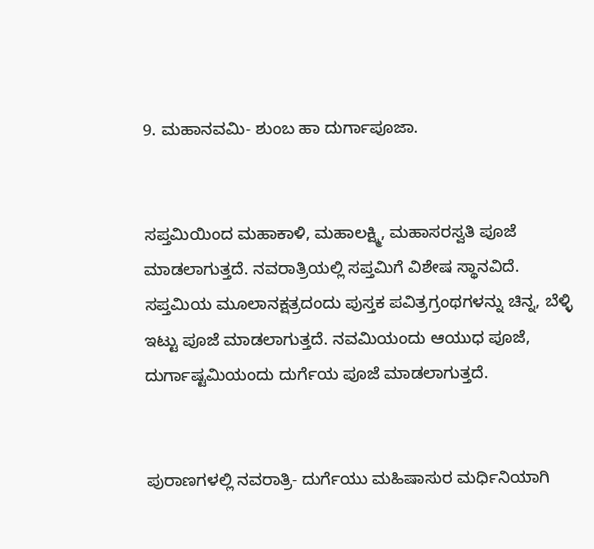9. ಮಹಾನವಮಿ- ಶುಂಬ ಹಾ ದುರ್ಗಾಪೂಜಾ.


ಸಪ್ತಮಿಯಿಂದ ಮಹಾಕಾಳಿ, ಮಹಾಲಕ್ಷ್ಮಿ, ಮಹಾಸರಸ್ವತಿ ಪೂಜೆ ಮಾಡಲಾಗುತ್ತದೆ. ನವರಾತ್ರಿಯಲ್ಲಿ ಸಪ್ತಮಿಗೆ ವಿಶೇಷ ಸ್ಥಾನವಿದೆ. ಸಪ್ತಮಿಯ ಮೂಲಾನಕ್ಷತ್ರದಂದು ಪುಸ್ತಕ ಪವಿತ್ರಗ್ರಂಥಗಳನ್ನು ಚಿನ್ನ, ಬೆಳ್ಳಿ ಇಟ್ಟು ಪೂಜೆ ಮಾಡಲಾಗುತ್ತದೆ. ನವಮಿಯಂದು ಆಯುಧ ಪೂಜೆ, ದುರ್ಗಾಷ್ಟಮಿಯಂದು ದುರ್ಗೆಯ ಪೂಜೆ ಮಾಡಲಾಗುತ್ತದೆ.


ಪುರಾಣಗಳಲ್ಲಿ ನವರಾತ್ರಿ- ದುರ್ಗೆಯು ಮಹಿಷಾಸುರ ಮರ್ಧಿನಿಯಾಗಿ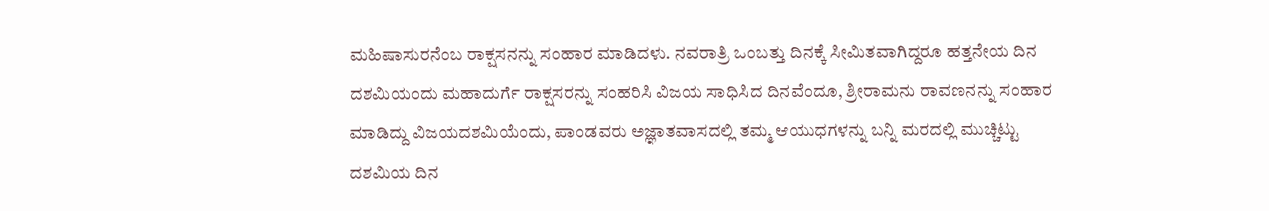ಮಹಿಷಾಸುರನೆಂಬ ರಾಕ್ಷಸನನ್ನು ಸಂಹಾರ ಮಾಡಿದಳು. ನವರಾತ್ರಿ ಒಂಬತ್ತು ದಿನಕ್ಕೆ ಸೀಮಿತವಾಗಿದ್ದರೂ ಹತ್ತನೇಯ ದಿನ ದಶಮಿಯಂದು ಮಹಾದುರ್ಗೆ ರಾಕ್ಷಸರನ್ನು ಸಂಹರಿಸಿ ವಿಜಯ ಸಾಧಿಸಿದ ದಿನವೆಂದೂ, ಶ್ರೀರಾಮನು ರಾವಣನನ್ನು ಸಂಹಾರ ಮಾಡಿದ್ದು ವಿಜಯದಶಮಿಯೆಂದು, ಪಾಂಡವರು ಅಜ್ಞಾತವಾಸದಲ್ಲಿ ತಮ್ಮ ಆಯುಧಗಳನ್ನು ಬನ್ನಿ ಮರದಲ್ಲಿ ಮುಚ್ಚಿಟ್ಟು ದಶಮಿಯ ದಿನ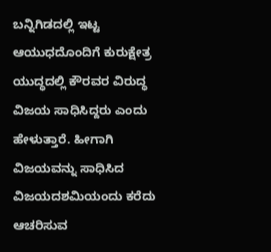ಬನ್ನಿಗಿಡದಲ್ಲಿ ಇಟ್ಟ ಆಯುಧದೊಂದಿಗೆ ಕುರುಕ್ಷೇತ್ರ ಯುದ್ಧದಲ್ಲಿ ಕೌರವರ ವಿರುದ್ಧ ವಿಜಯ ಸಾಧಿಸಿದ್ದರು ಎಂದು ಹೇಳುತ್ತಾರೆ. ಹೀಗಾಗಿ ವಿಜಯವನ್ನು ಸಾಧಿಸಿದ ವಿಜಯದಶಮಿಯಂದು ಕರೆದು ಆಚರಿಸುವ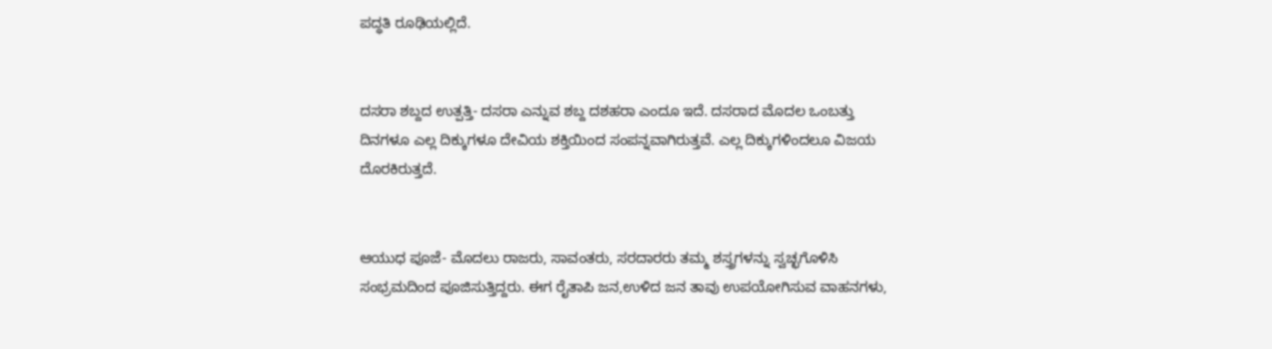ಪದ್ಧತಿ ರೂಢಿಯಲ್ಲಿದೆ.


ದಸರಾ ಶಬ್ದದ ಉತ್ಪತ್ತಿ- ದಸರಾ ಎನ್ನುವ ಶಬ್ದ ದಶಹರಾ ಎಂದೂ ಇದೆ. ದಸರಾದ ಮೊದಲ ಒಂಬತ್ತು ದಿನಗಳೂ ಎಲ್ಲ ದಿಕ್ಕುಗಳೂ ದೇವಿಯ ಶಕ್ತಿಯಿಂದ ಸಂಪನ್ನವಾಗಿರುತ್ತವೆ. ಎಲ್ಲ ದಿಕ್ಕುಗಳಿಂದಲೂ ವಿಜಯ ದೊರಕಿರುತ್ತದೆ.


ಆಯುಧ ಪೂಜೆ- ಮೊದಲು ರಾಜರು, ಸಾವಂತರು, ಸರದಾರರು ತಮ್ಮ ಶಸ್ತ್ರಗಳನ್ನು ಸ್ವಚ್ಛಗೊಳಿಸಿ ಸಂಭ್ರಮದಿಂದ ಪೂಜಿಸುತ್ತಿದ್ದರು. ಈಗ ರೈತಾಪಿ ಜನ,ಉಳಿದ ಜನ ತಾವು ಉಪಯೋಗಿಸುವ ವಾಹನಗಳು,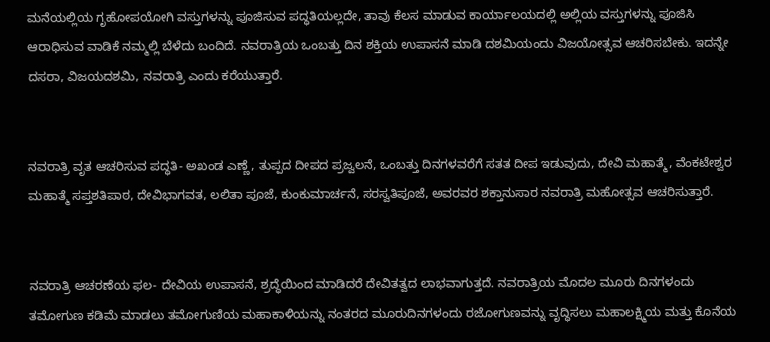ಮನೆಯಲ್ಲಿಯ ಗೃಹೋಪಯೋಗಿ ವಸ್ತುಗಳನ್ನು ಪೂಜಿಸುವ ಪದ್ಧತಿಯಲ್ಲದೇ, ತಾವು ಕೆಲಸ ಮಾಡುವ ಕಾರ್ಯಾಲಯದಲ್ಲಿ ಅಲ್ಲಿಯ ವಸ್ತುಗಳನ್ನು ಪೂಜಿಸಿ ಆರಾಧಿಸುವ ವಾಡಿಕೆ ನಮ್ಮಲ್ಲಿ ಬೆಳೆದು ಬಂದಿದೆ. ನವರಾತ್ರಿಯ ಒಂಬತ್ತು ದಿನ ಶಕ್ತಿಯ ಉಪಾಸನೆ ಮಾಡಿ ದಶಮಿಯಂದು ವಿಜಯೋತ್ಸವ ಆಚರಿಸಬೇಕು. ಇದನ್ನೇ ದಸರಾ, ವಿಜಯದಶಮಿ, ನವರಾತ್ರಿ ಎಂದು ಕರೆಯುತ್ತಾರೆ.


ನವರಾತ್ರಿ ವೃತ ಆಚರಿಸುವ ಪದ್ಧತಿ- ಅಖಂಡ ಎಣ್ಣೆ, ತುಪ್ಪದ ದೀಪದ ಪ್ರಜ್ವಲನೆ, ಒಂಬತ್ತು ದಿನಗಳವರೆಗೆ ಸತತ ದೀಪ ಇಡುವುದು, ದೇವಿ ಮಹಾತ್ಮೆ, ವೆಂಕಟೇಶ್ವರ ಮಹಾತ್ಮೆ ಸಪ್ತಶತಿಪಾಠ, ದೇವಿಭಾಗವತ, ಲಲಿತಾ ಪೂಜೆ, ಕುಂಕುಮಾರ್ಚನೆ, ಸರಸ್ವತಿಪೂಜೆ, ಅವರವರ ಶಕ್ತಾನುಸಾರ ನವರಾತ್ರಿ ಮಹೋತ್ಸವ ಆಚರಿಸುತ್ತಾರೆ.


ನವರಾತ್ರಿ ಆಚರಣೆಯ ಫಲ- ದೇವಿಯ ಉಪಾಸನೆ, ಶ್ರದ್ಧೆಯಿಂದ ಮಾಡಿದರೆ ದೇವಿತತ್ವದ ಲಾಭವಾಗುತ್ತದೆ. ನವರಾತ್ರಿಯ ಮೊದಲ ಮೂರು ದಿನಗಳಂದು ತಮೋಗುಣ ಕಡಿಮೆ ಮಾಡಲು ತಮೋಗುಣಿಯ ಮಹಾಕಾಳಿಯನ್ನು ನಂತರದ ಮೂರುದಿನಗಳಂದು ರಜೋಗುಣವನ್ನು ವೃದ್ಧಿಸಲು ಮಹಾಲಕ್ಷ್ಮಿಯ ಮತ್ತು ಕೊನೆಯ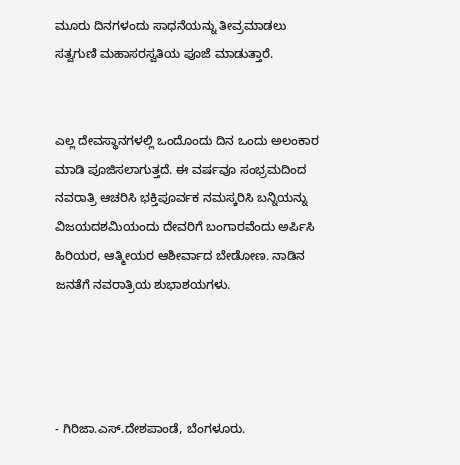ಮೂರು ದಿನಗಳಂದು ಸಾಧನೆಯನ್ನು ತೀವ್ರಮಾಡಲು ಸತ್ವಗುಣಿ ಮಹಾಸರಸ್ವತಿಯ ಪೂಜೆ ಮಾಡುತ್ತಾರೆ.


ಎಲ್ಲ ದೇವಸ್ಥಾನಗಳಲ್ಲಿ ಒಂದೊಂದು ದಿನ ಒಂದು ಅಲಂಕಾರ ಮಾಡಿ ಪೂಜಿಸಲಾಗುತ್ತದೆ. ಈ ವರ್ಷವೂ ಸಂಭ್ರಮದಿಂದ ನವರಾತ್ರಿ ಆಚರಿಸಿ ಭಕ್ತಿಪೂರ್ವಕ ನಮಸ್ಕರಿಸಿ ಬನ್ನಿಯನ್ನು ವಿಜಯದಶಮಿಯಂದು ದೇವರಿಗೆ ಬಂಗಾರವೆಂದು ಅರ್ಪಿಸಿ ಹಿರಿಯರ, ಆತ್ಮೀಯರ ಆಶೀರ್ವಾದ ಬೇಡೋಣ. ನಾಡಿನ ಜನತೆಗೆ ನವರಾತ್ರಿಯ ಶುಭಾಶಯಗಳು.




- ಗಿರಿಜಾ.ಎಸ್.ದೇಶಪಾಂಡೆ, ಬೆಂಗಳೂರು.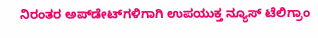ನಿರಂತರ ಅಪ್‌ಡೇಟ್‌ಗಳಿಗಾಗಿ ಉಪಯುಕ್ತ ನ್ಯೂಸ್‌ ಟೆಲಿಗ್ರಾಂ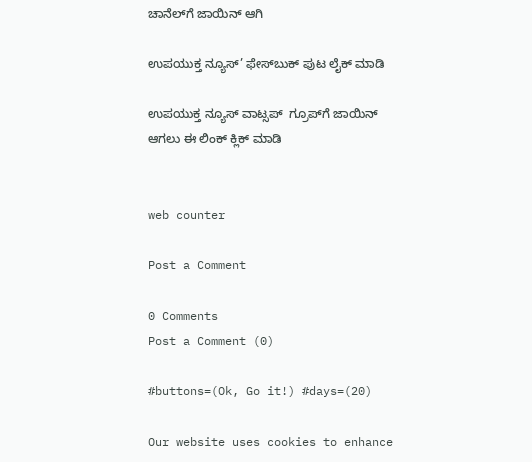ಚಾನೆಲ್‌ಗೆ ಜಾಯಿನ್‌ ಆಗಿ

ಉಪಯುಕ್ತ ನ್ಯೂಸ್‌’ ಫೇಸ್‌ಬುಕ್ ಪುಟ ಲೈಕ್ ಮಾಡಿ

ಉಪಯುಕ್ತ ನ್ಯೂಸ್‌ ವಾಟ್ಸಪ್‌  ಗ್ರೂಪ್‌ಗೆ ಜಾಯಿನ್ ಆಗಲು ಈ ಲಿಂಕ್ ಕ್ಲಿಕ್ ಮಾಡಿ


web counter

Post a Comment

0 Comments
Post a Comment (0)

#buttons=(Ok, Go it!) #days=(20)

Our website uses cookies to enhance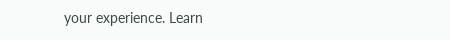your experience. Learn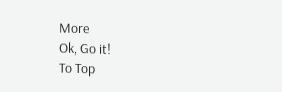More
Ok, Go it!
To Top